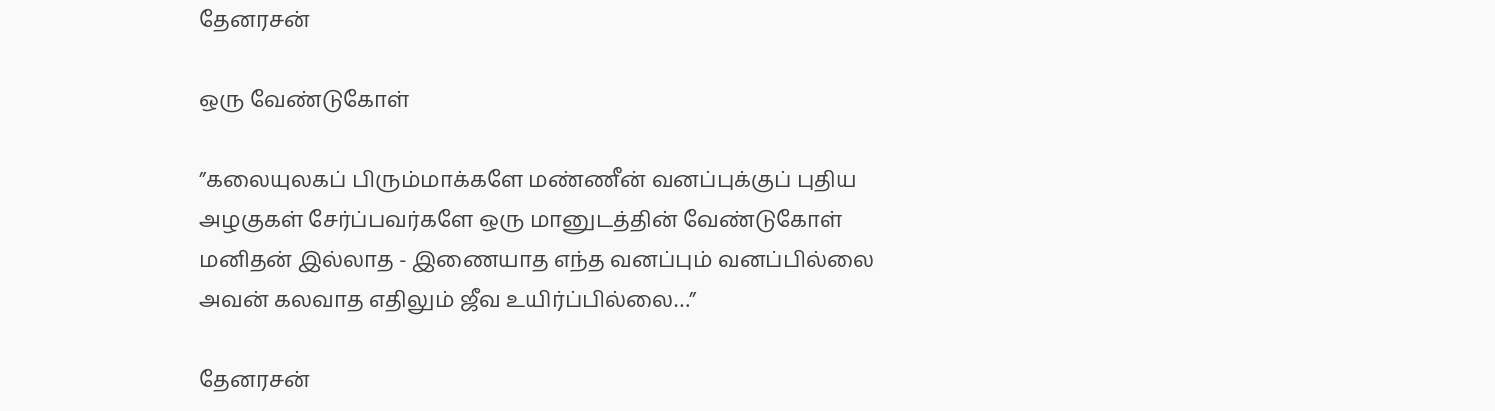தேனரசன்

ஒரு வேண்டுகோள்

”கலையுலகப் பிரும்மாக்களே மண்ணீன் வனப்புக்குப் புதிய அழகுகள் சேர்ப்பவர்களே ஒரு மானுடத்தின் வேண்டுகோள்
மனிதன் இல்லாத - இணையாத எந்த வனப்பும் வனப்பில்லை அவன் கலவாத எதிலும் ஜீவ உயிர்ப்பில்லை…”

தேனரசன்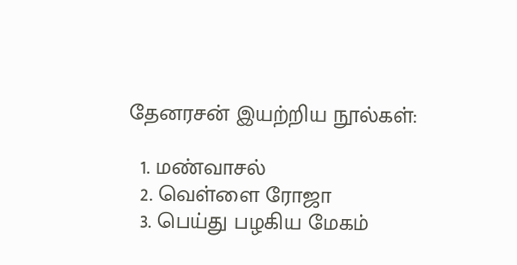தேனரசன் இயற்றிய நூல்கள்:

  1. மண்வாசல்
  2. வெள்ளை ரோஜா
  3. பெய்து பழகிய மேகம்